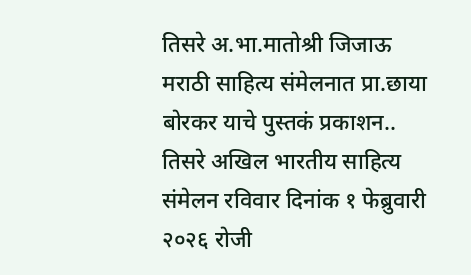तिसरे अ.भा.मातोश्री जिजाऊ मराठी साहित्य संमेलनात प्रा.छाया बोरकर याचे पुस्तकं प्रकाशन..
तिसरे अखिल भारतीय साहित्य संमेलन रविवार दिनांक १ फेब्रुवारी २०२६ रोजी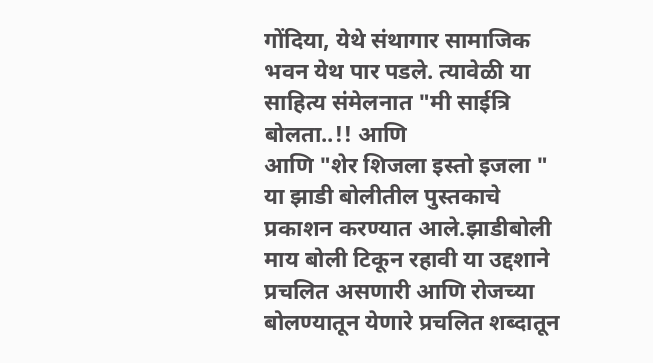गोंदिया, येथे संथागार सामाजिक भवन येथ पार पडले. त्यावेळी या साहित्य संमेलनात "मी साईत्रि बोलता..!! आणि
आणि "शेर शिजला इस्तो इजला " या झाडी बोलीतील पुस्तकाचे प्रकाशन करण्यात आले.झाडीबोली माय बोली टिकून रहावी या उद्दशाने प्रचलित असणारी आणि रोजच्या बोलण्यातून येणारे प्रचलित शब्दातून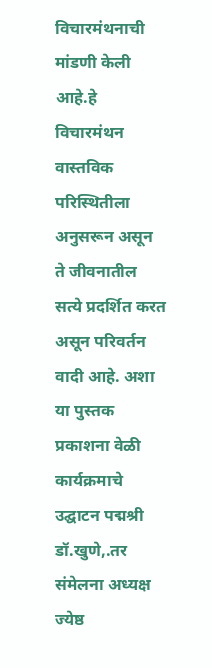विचारमंथनाची मांडणी केली आहे.हे विचारमंथन वास्तविक परिस्थितीला अनुसरून असून ते जीवनातील सत्ये प्रदर्शित करत असून परिवर्तन वादी आहे. अशा या पुस्तक प्रकाशना वेळी कार्यक्रमाचे उद्घाटन पद्मश्री डॉ.खुणे,.तर संमेलना अध्यक्ष ज्येष्ठ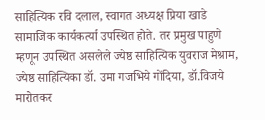साहित्यिक रवि दलाल, स्वागत अध्यक्ष प्रिया खाडे सामाजिक कार्यकर्त्या उपस्थित होते. तर प्रमुख पाहुणे म्हणून उपस्थित असलेले ज्येष्ठ साहित्यिक युवराज मेश्राम, ज्येष्ठ साहित्यिका डॉ. उमा गजभिये गोंदिया, डॉ.विजये मारोतकर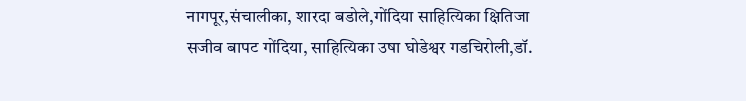नागपूर,संचालीका, शारदा बडोले,गोंदिया साहित्यिका क्षितिजा सजीव बापट गोंदिया, साहित्यिका उषा घोडेश्वर गडचिरोली,डॉ.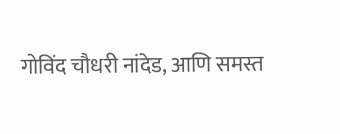गोविंद चौधरी नांदेड, आणि समस्त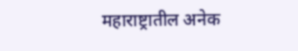महाराष्ट्रातील अनेक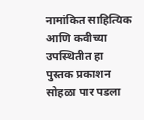नामांकित साहित्यिक आणि कवीच्या उपस्थितीत हा
पुस्तक प्रकाशन
सोहळा पार पडला